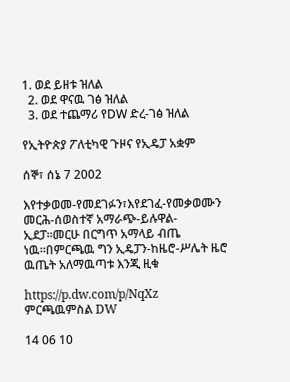1. ወደ ይዘቱ ዝለል
  2. ወደ ዋናዉ ገፅ ዝለል
  3. ወደ ተጨማሪ የDW ድረ-ገፅ ዝለል

የኢትዮጵያ ፖለቲካዊ ጉዞና የኢዴፓ አቋም

ሰኞ፣ ሰኔ 7 2002

እየተቃወመ-የመደገፉን፣እየደገፈ-የመቃወሙን መርሕ-ሰወስተኛ አማራጭ-ይሉዋል-ኢደፓ።መርሁ በርግጥ አማላይ ብጤ ነዉ።በምርጫዉ ግን ኢዴፓን-ከዜሮ-ሥሌት ዜሮ ዉጤት አለማዉጣቱ እንጂ ዚቁ

https://p.dw.com/p/NqXz
ምርጫዉምስል DW

14 06 10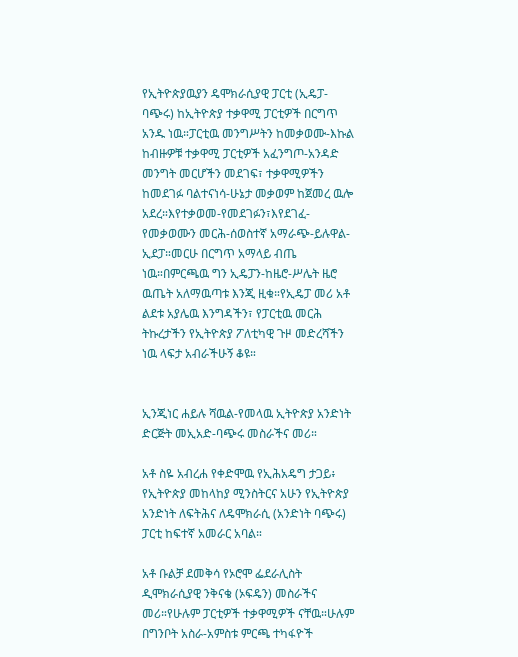የኢትዮጵያዉያን ዴሞክራሲያዊ ፓርቲ (ኢዴፓ-ባጭሩ) ከኢትዮጵያ ተቃዋሚ ፓርቲዎች በርግጥ አንዱ ነዉ።ፓርቲዉ መንግሥትን ከመቃወሙ-እኩል ከብዙዎቹ ተቃዋሚ ፓርቲዎች አፈንግጦ-አንዳድ መንግት መርሆችን መደገፍ፣ ተቃዋሚዎችን ከመደገፉ ባልተናነሳ-ሁኔታ መቃወም ከጀመረ ዉሎ አደረ።እየተቃወመ-የመደገፉን፣እየደገፈ-የመቃወሙን መርሕ-ሰወስተኛ አማራጭ-ይሉዋል-ኢደፓ።መርሁ በርግጥ አማላይ ብጤ ነዉ።በምርጫዉ ግን ኢዴፓን-ከዜሮ-ሥሌት ዜሮ ዉጤት አለማዉጣቱ እንጂ ዚቁ።የኢዴፓ መሪ አቶ ልደቱ አያሌዉ እንግዳችን፣ የፓርቲዉ መርሕ ትኩረታችን የኢትዮጵያ ፖለቲካዊ ጉዞ መድረሻችን ነዉ ላፍታ አብራችሁኝ ቆዩ።


ኢንጂነር ሐይሉ ሻዉል-የመላዉ ኢትዮጵያ አንድነት ድርጅት መኢአድ-ባጭሩ መስራችና መሪ።

አቶ ስዬ አብረሐ የቀድሞዉ የኢሕአዴግ ታጋይ፥ የኢትዮጵያ መከላከያ ሚንስትርና አሁን የኢትዮጵያ አንድነት ለፍትሕና ለዴሞክራሲ (አንድነት ባጭሩ) ፓርቲ ከፍተኛ አመራር አባል።

አቶ ቡልቻ ደመቅሳ የኦሮሞ ፌደራሊስት ዲሞክራሲያዊ ንቅናቄ (ኦፍዴን) መስራችና መሪ።የሁሉም ፓርቲዎች ተቃዋሚዎች ናቸዉ።ሁሉም በግንቦት አስራ-አምስቱ ምርጫ ተካፋዮች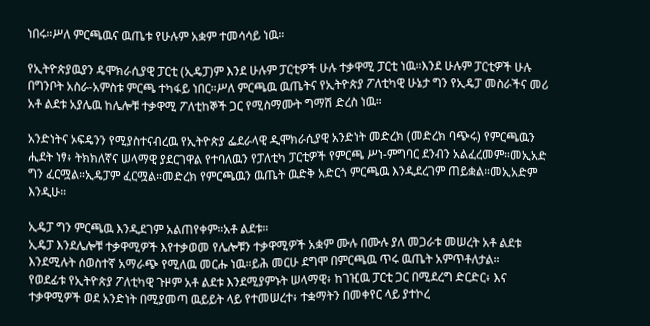ነበሩ።ሥለ ምርጫዉና ዉጤቱ የሁሉም አቋም ተመሳሳይ ነዉ።

የኢትዮጵያዉያን ዴሞክራሲያዊ ፓርቲ (ኢዴፓ)ም እንደ ሁሉም ፓርቲዎች ሁሉ ተቃዋሚ ፓርቲ ነዉ።እንደ ሁሉም ፓርቲዎች ሁሉ በግንቦት አስራ-አምስቱ ምርጫ ተካፋይ ነበር።ሥለ ምርጫዉ ዉጤትና የኢትዮጵያ ፖለቲካዊ ሁኔታ ግን የኢዴፓ መስራችና መሪ አቶ ልደቱ አያሌዉ ከሌሎቹ ተቃዋሚ ፖለቲከኞች ጋር የሚስማሙት ግማሽ ድረስ ነዉ።

አንድነትና ኦፍዴንን የሚያስተናብረዉ የኢትዮጵያ ፌደራላዊ ዲሞክራሲያዊ አንድነት መድረክ (መድረክ ባጭሩ) የምርጫዉን ሒደት ነፃ፥ ትክክለኛና ሠላማዊ ያደርገዋል የተባለዉን የፓለቲካ ፓርቲዎች የምርጫ ሥነ-ምግባር ደንብን አልፈረመም።መኢአድ ግን ፈርሟል።ኢዴፓም ፈርሟል።መድረክ የምርጫዉን ዉጤት ዉድቅ አድርጎ ምርጫዉ እንዲደረገም ጠይቋል።መኢአድም እንዲሁ።

ኢዴፓ ግን ምርጫዉ እንዲደገም አልጠየቀም።አቶ ልደቱ።
ኢዴፓ እንደሌሎቹ ተቃዋሚዎች እየተቃወመ የሌሎቹን ተቃዋሚዎች አቋም ሙሉ በሙሉ ያለ መጋራቱ መሠረት አቶ ልደቱ እንደሚሉት ሰወስተኛ አማራጭ የሚለዉ መርሑ ነዉ።ይሕ መርሁ ደግሞ በምርጫዉ ጥሩ ዉጤት አምጥቶለታል።
የወደፊቱ የኢትዮጵያ ፖለቲካዊ ጉዞም አቶ ልደቱ እንደሚያምኑት ሠላማዊ፥ ከገዢዉ ፓርቲ ጋር በሚደረግ ድርድር፥ እና ተቃዋሚዎች ወደ አንድነት በሚያመጣ ዉይይት ላይ የተመሠረተ፥ ተቋማትን በመቀየር ላይ ያተኮረ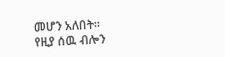መሆን አለበት።
የዚያ ሰዉ ብሎን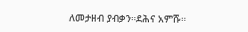ለመታዘብ ያብቃን።ደሕና አምሹ።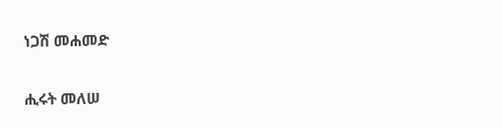ነጋሽ መሐመድ

ሒሩት መለሠ